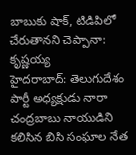బాబుకు షాక్, టిడిపిలో చేరుతానని చెప్పానా: కృష్ణయ్య
హైదరాబాద్: తెలుగుదేశం పార్టీ అధ్యక్షుడు నారా చంద్రబాబు నాయుడిని కలిసిన బిసి సంఘాల నేత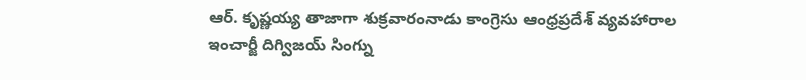ఆర్. కృష్ణయ్య తాజాగా శుక్రవారంనాడు కాంగ్రెసు ఆంధ్రప్రదేశ్ వ్యవహారాల ఇంచార్జీ దిగ్విజయ్ సింగ్ను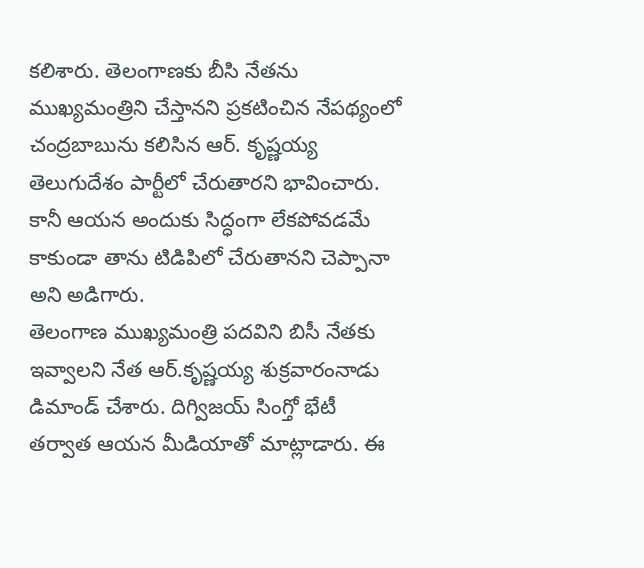కలిశారు. తెలంగాణకు బీసి నేతను ముఖ్యమంత్రిని చేస్తానని ప్రకటించిన నేపథ్యంలో చంద్రబాబును కలిసిన ఆర్. కృష్ణయ్య తెలుగుదేశం పార్టీలో చేరుతారని భావించారు. కానీ ఆయన అందుకు సిద్ధంగా లేకపోవడమే కాకుండా తాను టిడిపిలో చేరుతానని చెప్పానా అని అడిగారు.
తెలంగాణ ముఖ్యమంత్రి పదవిని బిసీ నేతకు ఇవ్వాలని నేత ఆర్.కృష్ణయ్య శుక్రవారంనాడు డిమాండ్ చేశారు. దిగ్విజయ్ సింగ్తో భేటీ తర్వాత ఆయన మీడియాతో మాట్లాడారు. ఈ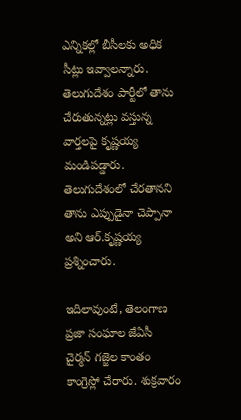ఎన్నికల్లో బీసీలకు అధిక సీట్లు ఇవ్వాలన్నారు. తెలుగుదేశం పార్టీలో తాను చేరుతున్నట్లు వస్తున్న వార్తలపై కృష్ణయ్య మండిపడ్డారు. తెలుగుదేశంలో చేరతానని తాను ఎప్పుడైనా చెప్పానా అని ఆర్.కృష్ణయ్య ప్రశ్నించారు.

ఇదిలావుంటే, తెలంగాణ ప్రజా సంఘాల జేఏసీ చైర్మన్ గజ్జెల కాంతం కాంగ్రెస్లో చేరారు. శుక్రవారం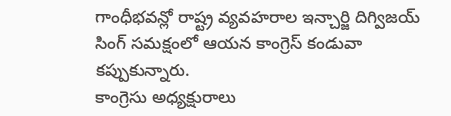గాంధీభవన్లో రాష్ట్ర వ్యవహరాల ఇన్చార్జి దిగ్విజయ్ సింగ్ సమక్షంలో ఆయన కాంగ్రెస్ కండువా కప్పుకున్నారు.
కాంగ్రెసు అధ్యక్షురాలు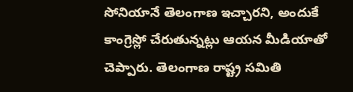సోనియానే తెలంగాణ ఇచ్చారని, అందుకే కాంగ్రెస్లో చేరుతున్నట్లు ఆయన మీడియాతో చెప్పారు. తెలంగాణ రాష్ట్ర సమితి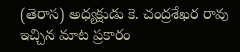(తెరాస) అధ్యక్షుడు కె. చంద్రశేఖర రావు ఇచ్చిన మాట ప్రకారం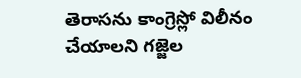తెరాసను కాంగ్రెస్లో విలీనం చేయాలని గజ్జెల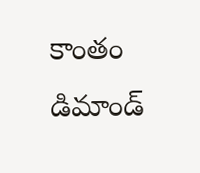కాంతం డిమాండ్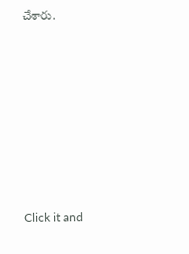చేశారు.












Click it and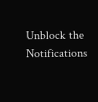Unblock the Notifications